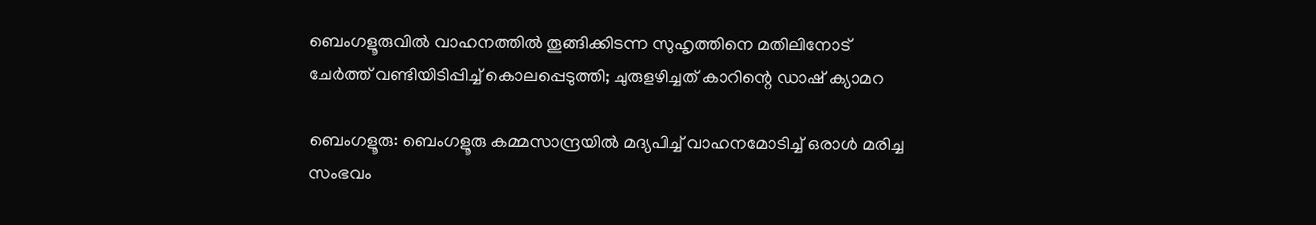ബെംഗളൂരുവില്‍ വാഹനത്തിൽ തൂങ്ങിക്കിടന്ന സുഹൃത്തിനെ മതിലിനോട് ചേർത്ത് വണ്ടിയിടിപ്പിച്ച് കൊലപ്പെടുത്തി; ചുരുളഴിച്ചത് കാറിന്റെ ഡാഷ് ക്യാമറ

ബെംഗളൂരു: ബെംഗളൂരു കമ്മസാന്ദ്രയിൽ മദ്യപിച്ച് വാഹനമോടിച്ച് ഒരാൾ മരിച്ച സംഭവം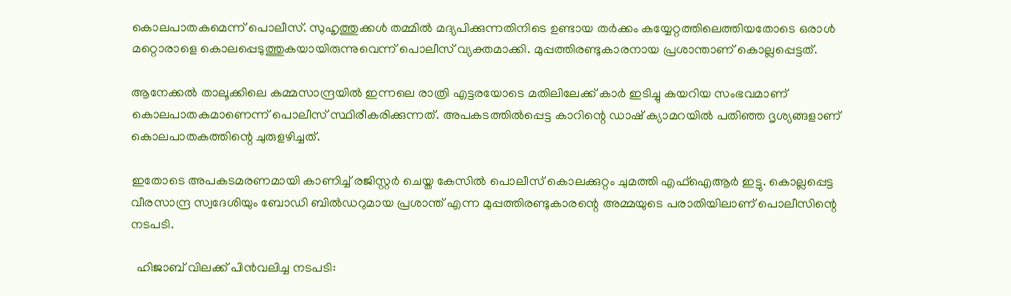കൊലപാതകമെന്ന് പൊലീസ്. സുഹൃത്തുക്കൾ തമ്മിൽ മദ്യപിക്കുന്നതിനിടെ ഉണ്ടായ തർക്കം കയ്യേറ്റത്തിലെത്തിയതോടെ ഒരാൾ മറ്റൊരാളെ കൊലപ്പെടുത്തുകയായിരുന്നുവെന്ന് പൊലീസ് വ്യക്തമാക്കി. മുപ്പത്തിരണ്ടുകാരനായ പ്രശാന്താണ് കൊല്ലപ്പെട്ടത്.

ആനേക്കൽ താലൂക്കിലെ കമ്മസാന്ദ്രയിൽ ഇന്നലെ രാത്രി എട്ടരയോടെ മതിലിലേക്ക് കാർ ഇടിച്ചു കയറിയ സംഭവമാണ് കൊലപാതകമാണെന്ന് പൊലീസ് സ്ഥിരീകരിക്കുന്നത്. അപകടത്തിൽപ്പെട്ട കാറിന്റെ ഡാഷ് ക്യാമറയിൽ പതിഞ്ഞ ദൃശ്യങ്ങളാണ് കൊലപാതകത്തിന്റെ ചുരുളഴിച്ചത്.

ഇതോടെ അപകടമരണമായി കാണിച്ച് രജിസ്റ്റർ ചെയ്ത കേസിൽ പൊലീസ് കൊലക്കുറ്റം ചുമത്തി എഫ്ഐആര്‍ ഇട്ടു. കൊല്ലപ്പെട്ട വീരസാന്ദ്ര സ്വദേശിയും ബോഡി ബിൽഡറുമായ പ്രശാന്ത് എന്ന മുപ്പത്തിരണ്ടുകാരന്റെ അമ്മയുടെ പരാതിയിലാണ് പൊലീസിന്റെ നടപടി.

  ഹിജാബ് വിലക്ക് പിൻവലിച്ച നടപടി: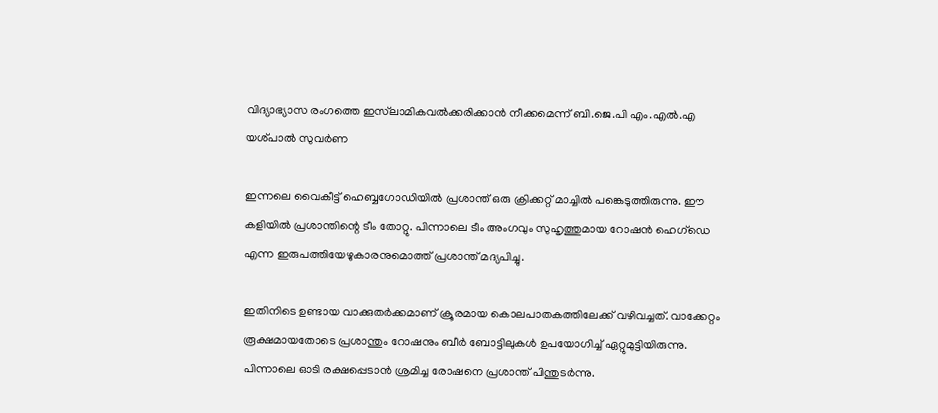വിദ്യാഭ്യാസ രംഗത്തെ ഇസ്‌ലാമികവൽക്കരിക്കാൻ നീക്കമെന്ന് ബി.ജെ.പി എം.എൽ.എ യശ്പാൽ സുവർണ

ഇന്നലെ വൈകീട്ട് ഹെബ്ബഗോഡിയിൽ പ്രശാന്ത് ഒരു ക്രിക്കറ്റ് മാച്ചിൽ പങ്കെടുത്തിരുന്നു. ഈ കളിയിൽ പ്രശാന്തിന്റെ ടീം തോറ്റു. പിന്നാലെ ടീം അംഗവും സുഹൃത്തുമായ റോഷൻ ഹെഗ്ഡെ എന്ന ഇരുപത്തിയേഴുകാരനുമൊത്ത് പ്രശാന്ത് മദ്യപിച്ചു.

ഇതിനിടെ ഉണ്ടായ വാക്കുതർക്കമാണ് ക്രൂരമായ കൊലപാതകത്തിലേക്ക് വഴിവച്ചത്. വാക്കേറ്റം രൂക്ഷമായതോടെ പ്രശാന്തും റോഷനും ബീർ ബോട്ടിലുകൾ ഉപയോഗിച്ച് ഏറ്റുമുട്ടിയിരുന്നു. പിന്നാലെ ഓടി രക്ഷപ്പെടാൻ ശ്രമിച്ച രോഷനെ പ്രശാന്ത് പിന്തുടർന്നു.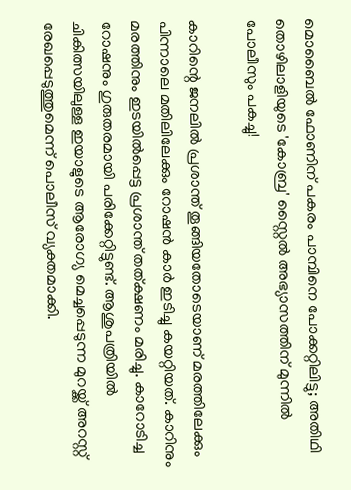മൊബൈൽ ഫോണിന് പകരം പാമ്പിനെ പോക്കറ്റിലിട്ടു; അതിഥി തൊഴിലാളിയുടെ 'കോബ്ര' സ്റ്റൈൽ അഭ്യാസത്തിന് മുന്നിൽ പോലീസും പകച്ചു!

കാറിന്റെ ജനലിൽ പ്രശാന്ത് തൂങ്ങിയതോടെയാണ് മരത്തിലേക്കും പിന്നാലെ മതിലിലേക്കും റോഷൻ കാർ ഇടിച്ചു കയറ്റിയത്. കാറിനും മരത്തിനും ഇടയിൽപ്പെട്ട പ്രശാന്ത് തത്ക്ഷണം മരിച്ചു. കാറോടിച്ച റോഷനും ഗുരുതരമായി പരിക്കേറ്റിട്ടുണ്ട്. ആശുപത്രിയിൽ ചികിത്സയിലുള്ള ഇയാളുടെ ആരോഗ്യ മെച്ചപ്പെടുന്ന മുറയ്ക്ക് അറസ്റ്റ് രേഖപ്പെടുത്തുമെന്ന് പൊലീസ് വ്യക്തമാക്കി.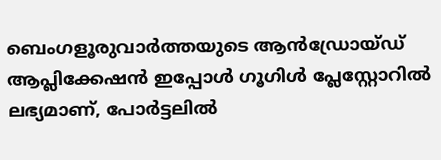ബെംഗളൂരുവാർത്തയുടെ ആൻഡ്രോയ്ഡ് ആപ്ലിക്കേഷൻ ഇപ്പോൾ ഗൂഗിൾ പ്ലേസ്റ്റോറിൽ ലഭ്യമാണ്, പോർട്ടലിൽ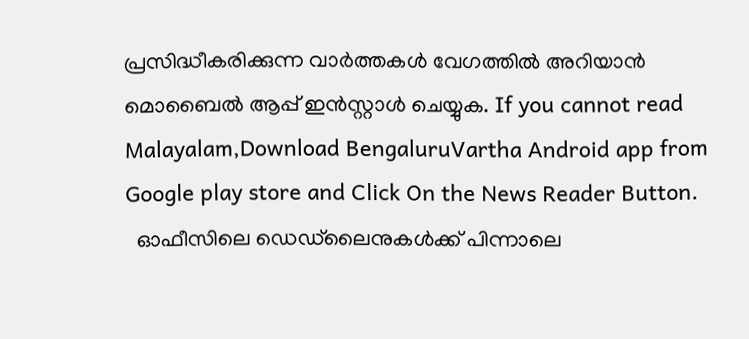പ്രസിദ്ധീകരിക്കുന്ന വാർത്തകൾ വേഗത്തിൽ അറിയാൻ മൊബൈൽ ആപ്പ് ഇൻസ്റ്റാൾ ചെയ്യുക. If you cannot read Malayalam,Download BengaluruVartha Android app from Google play store and Click On the News Reader Button.
  ഓഫീസിലെ ഡെഡ്‌ലൈനുകൾക്ക് പിന്നാലെ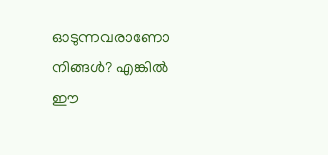ഓടുന്നവരാണോ നിങ്ങൾ? എങ്കിൽ ഈ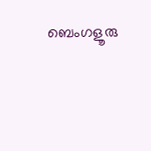ബെംഗളൂരു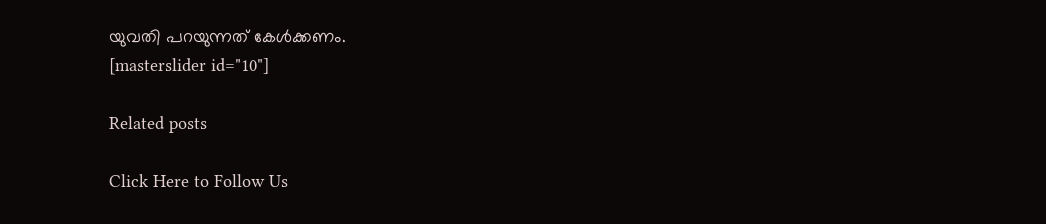യുവതി പറയുന്നത് കേൾക്കണം.
[masterslider id="10"]

Related posts

Click Here to Follow Us